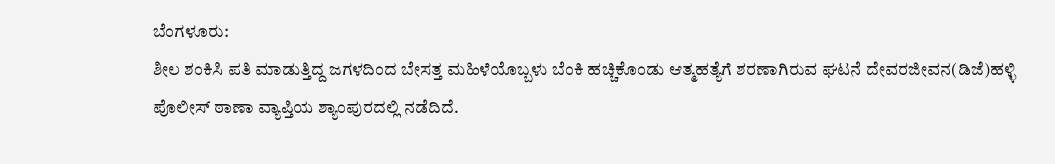ಬೆಂಗಳೂರು:
ಶೀಲ ಶಂಕಿಸಿ ಪತಿ ಮಾಡುತ್ತಿದ್ದ ಜಗಳದಿಂದ ಬೇಸತ್ತ ಮಹಿಳೆಯೊಬ್ಬಳು ಬೆಂಕಿ ಹಚ್ಚಿಕೊಂಡು ಆತ್ಮಹತ್ಯೆಗೆ ಶರಣಾಗಿರುವ ಘಟನೆ ದೇವರಜೀವನ(ಡಿಜೆ)ಹಳ್ಳಿ ಪೊಲೀಸ್ ಠಾಣಾ ವ್ಯಾಪ್ತಿಯ ಶ್ಯಾಂಪುರದಲ್ಲಿ ನಡೆದಿದೆ.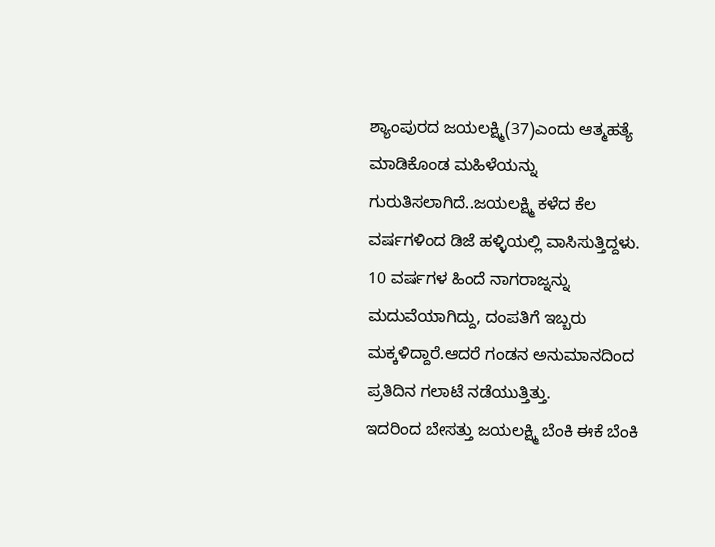ಶ್ಯಾಂಪುರದ ಜಯಲಕ್ಷ್ಮಿ(37)ಎಂದು ಆತ್ಮಹತ್ಯೆ ಮಾಡಿಕೊಂಡ ಮಹಿಳೆಯನ್ನು ಗುರುತಿಸಲಾಗಿದೆ..ಜಯಲಕ್ಷ್ಮಿ ಕಳೆದ ಕೆಲ ವರ್ಷಗಳಿಂದ ಡಿಜೆ ಹಳ್ಳಿಯಲ್ಲಿ ವಾಸಿಸುತ್ತಿದ್ದಳು. 10 ವರ್ಷಗಳ ಹಿಂದೆ ನಾಗರಾಜ್ನನ್ನು ಮದುವೆಯಾಗಿದ್ದು, ದಂಪತಿಗೆ ಇಬ್ಬರು ಮಕ್ಕಳಿದ್ದಾರೆ.ಆದರೆ ಗಂಡನ ಅನುಮಾನದಿಂದ ಪ್ರತಿದಿನ ಗಲಾಟೆ ನಡೆಯುತ್ತಿತ್ತು.
ಇದರಿಂದ ಬೇಸತ್ತು ಜಯಲಕ್ಷ್ಮಿ ಬೆಂಕಿ ಈಕೆ ಬೆಂಕಿ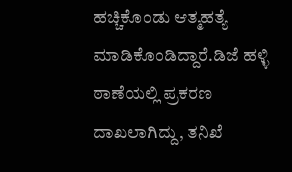ಹಚ್ಚಿಕೊಂಡು ಆತ್ಮಹತ್ಯೆ ಮಾಡಿಕೊಂಡಿದ್ದಾರೆ.ಡಿಜೆ ಹಳ್ಳಿ ಠಾಣೆಯಲ್ಲಿ ಪ್ರಕರಣ ದಾಖಲಾಗಿದ್ದು, ತನಿಖೆ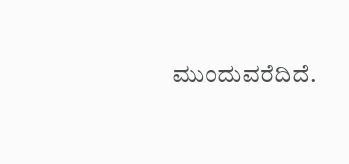ಮುಂದುವರೆದಿದೆ.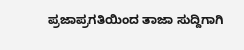ಪ್ರಜಾಪ್ರಗತಿಯಿಂದ ತಾಜಾ ಸುದ್ದಿಗಾಗಿ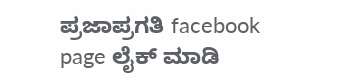ಪ್ರಜಾಪ್ರಗತಿ facebook page ಲೈಕ್ ಮಾಡಿ